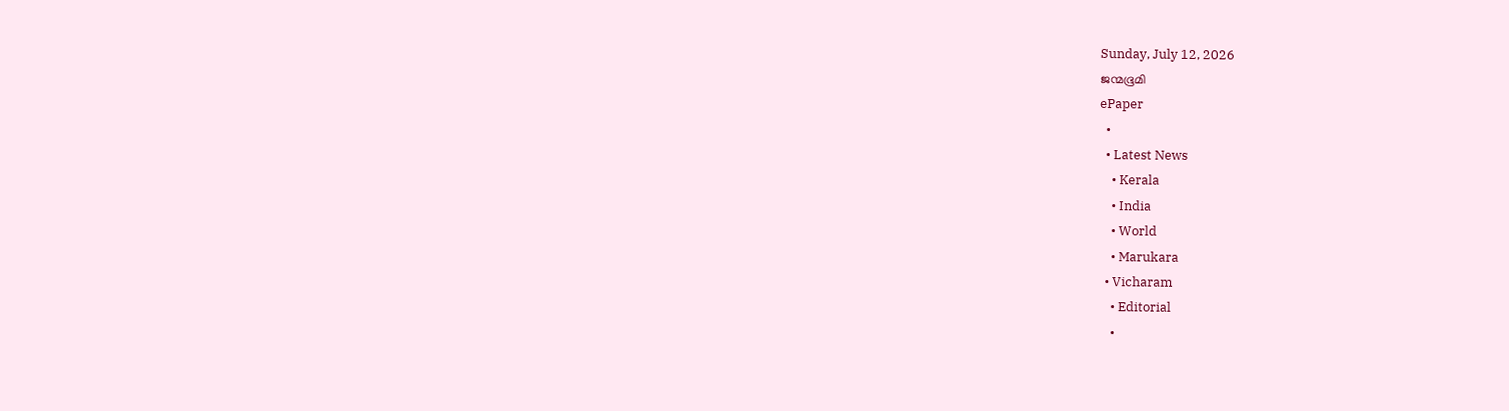Sunday, July 12, 2026
ജന്മഭൂമി
ePaper
  •
  • Latest News
    • Kerala
    • India
    • World
    • Marukara
  • Vicharam
    • Editorial
    •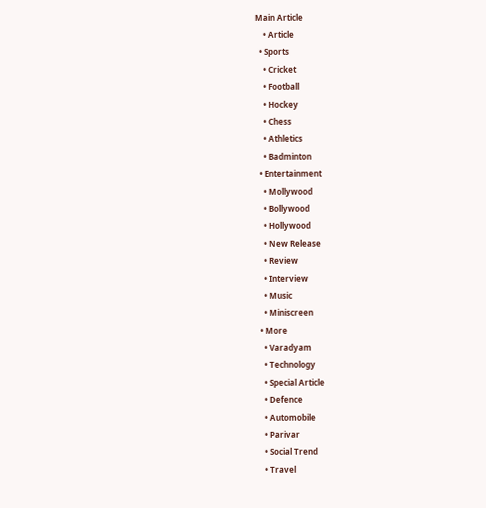Main Article
    • Article
  • Sports
    • Cricket
    • Football
    • Hockey
    • Chess
    • Athletics
    • Badminton
  • Entertainment
    • Mollywood
    • Bollywood
    • Hollywood
    • New Release
    • Review
    • Interview
    • Music
    • Miniscreen
  • More
    • Varadyam
    • Technology
    • Special Article
    • Defence
    • Automobile
    • Parivar
    • Social Trend
    • Travel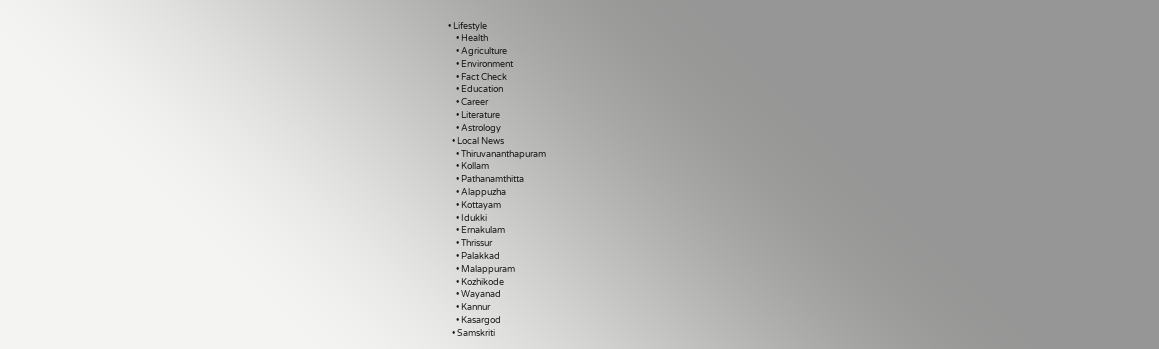• Lifestyle
    • Health
    • Agriculture
    • Environment
    • Fact Check
    • Education
    • Career
    • Literature
    • Astrology
  • Local News
    • Thiruvananthapuram
    • Kollam
    • Pathanamthitta
    • Alappuzha
    • Kottayam
    • Idukki
    • Ernakulam
    • Thrissur
    • Palakkad
    • Malappuram
    • Kozhikode
    • Wayanad
    • Kannur
    • Kasargod
  • Samskriti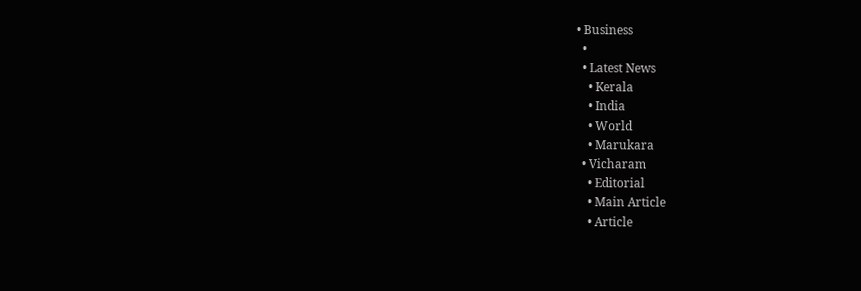• Business
  •
  • Latest News
    • Kerala
    • India
    • World
    • Marukara
  • Vicharam
    • Editorial
    • Main Article
    • Article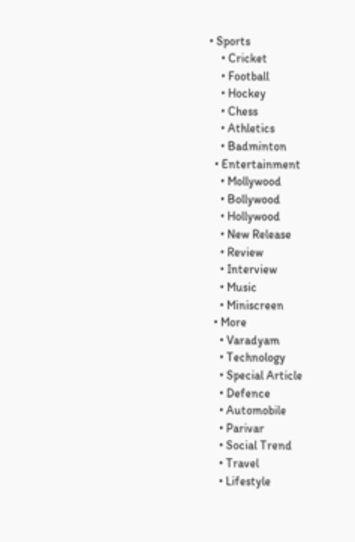• Sports
    • Cricket
    • Football
    • Hockey
    • Chess
    • Athletics
    • Badminton
  • Entertainment
    • Mollywood
    • Bollywood
    • Hollywood
    • New Release
    • Review
    • Interview
    • Music
    • Miniscreen
  • More
    • Varadyam
    • Technology
    • Special Article
    • Defence
    • Automobile
    • Parivar
    • Social Trend
    • Travel
    • Lifestyle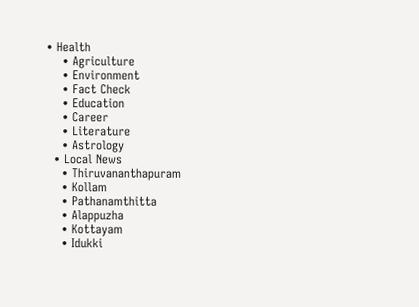• Health
    • Agriculture
    • Environment
    • Fact Check
    • Education
    • Career
    • Literature
    • Astrology
  • Local News
    • Thiruvananthapuram
    • Kollam
    • Pathanamthitta
    • Alappuzha
    • Kottayam
    • Idukki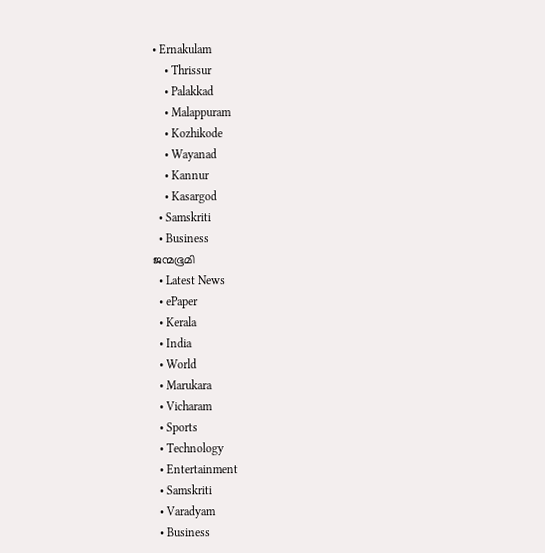• Ernakulam
    • Thrissur
    • Palakkad
    • Malappuram
    • Kozhikode
    • Wayanad
    • Kannur
    • Kasargod
  • Samskriti
  • Business
ജന്മഭൂമി
  • Latest News
  • ePaper
  • Kerala
  • India
  • World
  • Marukara
  • Vicharam
  • Sports
  • Technology
  • Entertainment
  • Samskriti
  • Varadyam
  • Business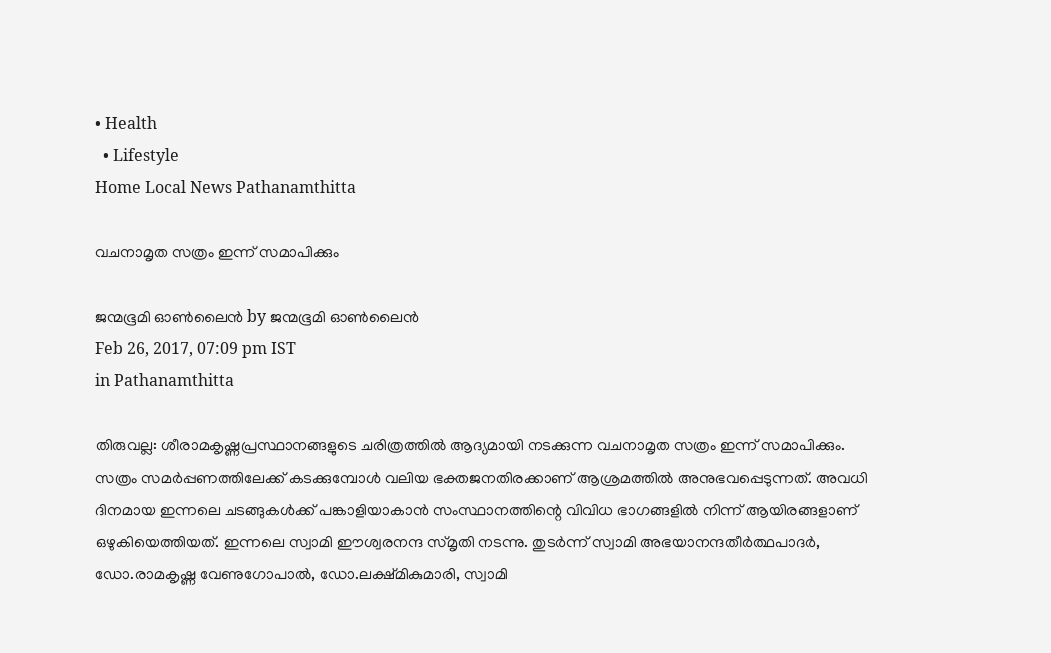• Health
  • Lifestyle
Home Local News Pathanamthitta

വചനാമൃത സത്രം ഇന്ന് സമാപിക്കും

ജന്മഭൂമി ഓണ്‍ലൈന്‍ by ജന്മഭൂമി ഓണ്‍ലൈന്‍
Feb 26, 2017, 07:09 pm IST
in Pathanamthitta

തിരുവല്ല: ശീരാമകൃഷ്ണപ്രസ്ഥാനങ്ങളുടെ ചരിത്രത്തില്‍ ആദ്യമായി നടക്കുന്ന വചനാമൃത സത്രം ഇന്ന് സമാപിക്കും. സത്രം സമര്‍പ്പണത്തിലേക്ക് കടക്കുമ്പോള്‍ വലിയ ഭക്തജനതിരക്കാണ് ആശ്രമത്തില്‍ അനുഭവപ്പെടുന്നത്. അവധി ദിനമായ ഇന്നലെ ചടങ്ങുകള്‍ക്ക് പങ്കാളിയാകാന്‍ സംസ്ഥാനത്തിന്റെ വിവിധ ഭാഗങ്ങളില്‍ നിന്ന് ആയിരങ്ങളാണ് ഒഴുകിയെത്തിയത്. ഇന്നലെ സ്വാമി ഈശ്വരനന്ദ സ്മൃതി നടന്നു. തുടര്‍ന്ന് സ്വാമി അഭയാനന്ദതീര്‍ത്ഥപാദര്‍, ഡോ.രാമകൃഷ്ണ വേണുഗോപാല്‍, ഡോ.ലക്ഷ്മികുമാരി, സ്വാമി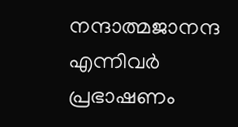നന്ദാത്മജാനന്ദ എന്നിവര്‍ പ്രഭാഷണം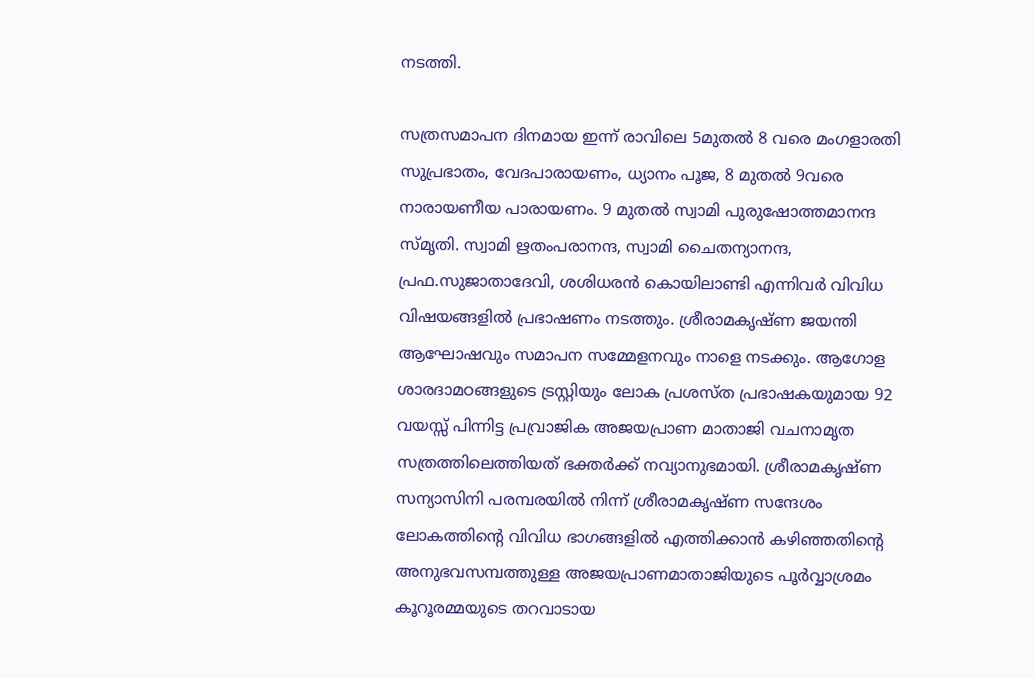നടത്തി.

സത്രസമാപന ദിനമായ ഇന്ന് രാവിലെ 5മുതല്‍ 8 വരെ മംഗളാരതി സുപ്രഭാതം, വേദപാരായണം, ധ്യാനം പൂജ, 8 മുതല്‍ 9വരെ നാരായണീയ പാരായണം. 9 മുതല്‍ സ്വാമി പുരുഷോത്തമാനന്ദ സ്മൃതി. സ്വാമി ഋതംപരാനന്ദ, സ്വാമി ചൈതന്യാനന്ദ, പ്രഫ.സുജാതാദേവി, ശശിധരന്‍ കൊയിലാണ്ടി എന്നിവര്‍ വിവിധ വിഷയങ്ങളില്‍ പ്രഭാഷണം നടത്തും. ശ്രീരാമകൃഷ്ണ ജയന്തി ആഘോഷവും സമാപന സമ്മേളനവും നാളെ നടക്കും. ആഗോള ശാരദാമഠങ്ങളുടെ ട്രസ്റ്റിയും ലോക പ്രശസ്ത പ്രഭാഷകയുമായ 92 വയസ്സ് പിന്നിട്ട പ്രവ്രാജിക അജയപ്രാണ മാതാജി വചനാമൃത സത്രത്തിലെത്തിയത് ഭക്തര്‍ക്ക് നവ്യാനുഭമായി. ശ്രീരാമകൃഷ്ണ സന്യാസിനി പരമ്പരയില്‍ നിന്ന് ശ്രീരാമകൃഷ്ണ സന്ദേശം ലോകത്തിന്റെ വിവിധ ഭാഗങ്ങളില്‍ എത്തിക്കാന്‍ കഴിഞ്ഞതിന്റെ അനുഭവസമ്പത്തുള്ള അജയപ്രാണമാതാജിയുടെ പൂര്‍വ്വാശ്രമം കൂറൂരമ്മയുടെ തറവാടായ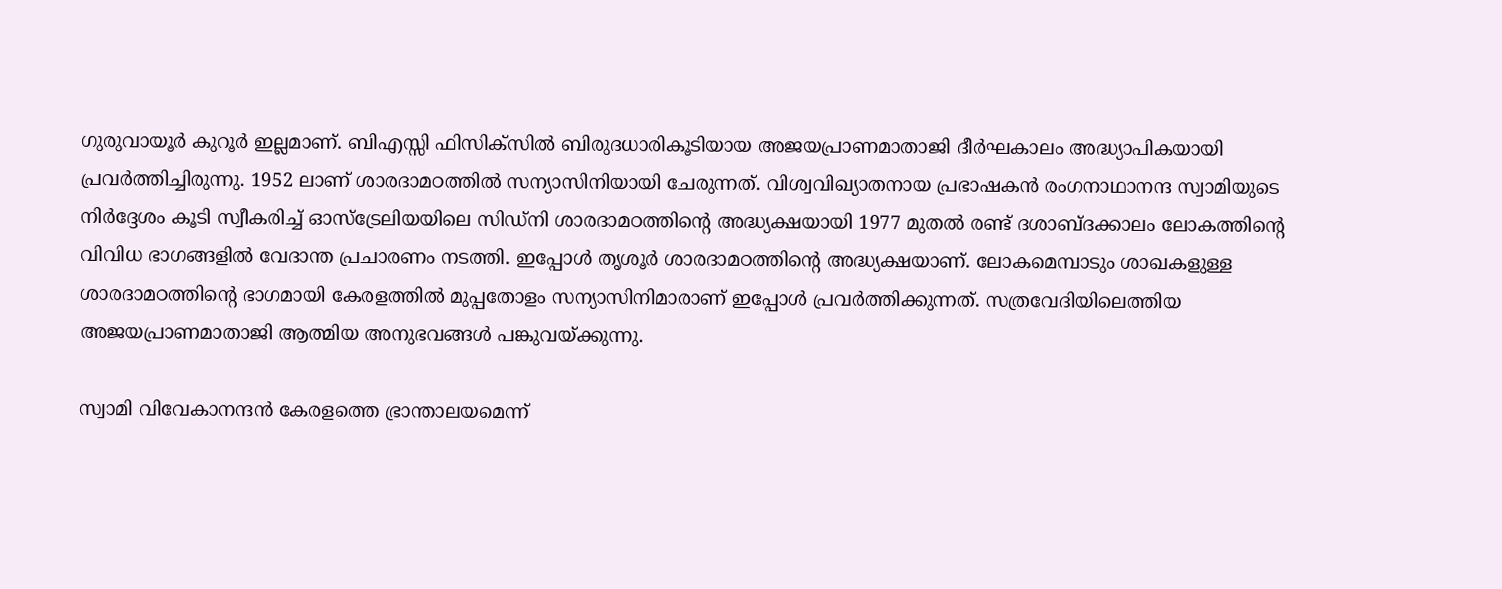ഗുരുവായൂര്‍ കുറൂര്‍ ഇല്ലമാണ്. ബിഎസ്സി ഫിസിക്‌സില്‍ ബിരുദധാരികൂടിയായ അജയപ്രാണമാതാജി ദീര്‍ഘകാലം അദ്ധ്യാപികയായി പ്രവര്‍ത്തിച്ചിരുന്നു. 1952 ലാണ് ശാരദാമഠത്തില്‍ സന്യാസിനിയായി ചേരുന്നത്. വിശ്വവിഖ്യാതനായ പ്രഭാഷകന്‍ രംഗനാഥാനന്ദ സ്വാമിയുടെ നിര്‍ദ്ദേശം കൂടി സ്വീകരിച്ച് ഓസ്‌ട്രേലിയയിലെ സിഡ്‌നി ശാരദാമഠത്തിന്റെ അദ്ധ്യക്ഷയായി 1977 മുതല്‍ രണ്ട് ദശാബ്ദക്കാലം ലോകത്തിന്റെ വിവിധ ഭാഗങ്ങളില്‍ വേദാന്ത പ്രചാരണം നടത്തി. ഇപ്പോള്‍ തൃശൂര്‍ ശാരദാമഠത്തിന്റെ അദ്ധ്യക്ഷയാണ്. ലോകമെമ്പാടും ശാഖകളുള്ള ശാരദാമഠത്തിന്റെ ഭാഗമായി കേരളത്തില്‍ മുപ്പതോളം സന്യാസിനിമാരാണ് ഇപ്പോള്‍ പ്രവര്‍ത്തിക്കുന്നത്. സത്രവേദിയിലെത്തിയ അജയപ്രാണമാതാജി ആത്മിയ അനുഭവങ്ങള്‍ പങ്കുവയ്‌ക്കുന്നു.

സ്വാമി വിവേകാനന്ദന്‍ കേരളത്തെ ഭ്രാന്താലയമെന്ന്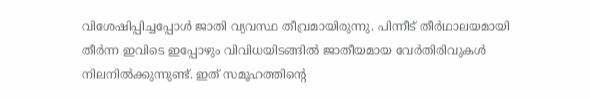വിശേഷിപ്പിച്ചപ്പോള്‍ ജാതി വ്യവസ്ഥ തീവ്രമായിരുന്നു. പിന്നീട് തീര്‍ഥാലയമായി തീര്‍ന്ന ഇവിടെ ഇപ്പോഴും വിവിധയിടങ്ങില്‍ ജാതീയമായ വേര്‍തിരിവുകള്‍ നിലനില്‍ക്കുന്നുണ്ട്. ഇത് സമൂഹത്തിന്റെ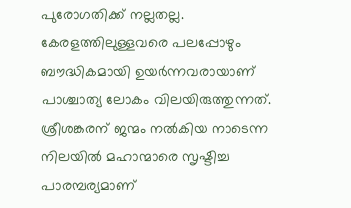പുരോഗതിക്ക് നല്ലതല്ല. കേരളത്തിലുള്ളവരെ പലപ്പോഴും ബൗദ്ധികമായി ഉയര്‍ന്നവരായാണ് പാശ്ചാത്യ ലോകം വിലയിരുത്തുന്നത്. ശ്രീശങ്കരന് ജന്മം നല്‍കിയ നാടെന്ന നിലയില്‍ മഹാന്മാരെ സൃഷ്ടിച്ച പാരമ്പര്യമാണ്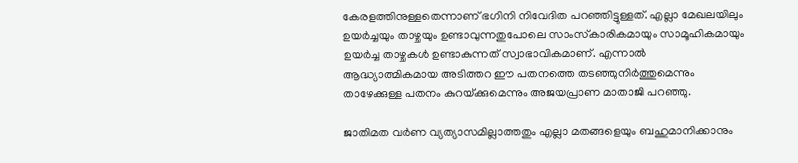കേരളത്തിനുള്ളതെന്നാണ് ഭഗിനി നിവേദിത പറഞ്ഞിട്ടുള്ളത്. എല്ലാ മേഖലയിലും ഉയര്‍ച്ചയും താഴ്ചയും ഉണ്ടാവുന്നതുപോലെ സാംസ്‌കാരികമായും സാമൂഹികമായും ഉയര്‍ച്ച താഴ്ചകള്‍ ഉണ്ടാകുന്നത് സ്വാഭാവികമാണ്. എന്നാല്‍ ആദ്ധ്യാത്മികമായ അടിത്തറ ഈ പതനത്തെ തടഞ്ഞുനിര്‍ത്തുമെന്നും താഴേക്കുള്ള പതനം കുറയ്‌ക്കുമെന്നും അജയപ്രാണ മാതാജി പറഞ്ഞു.

ജാതിമത വര്‍ണ വ്യത്യാസമില്ലാത്തതും എല്ലാ മതങ്ങളെയും ബഹുമാനിക്കാനും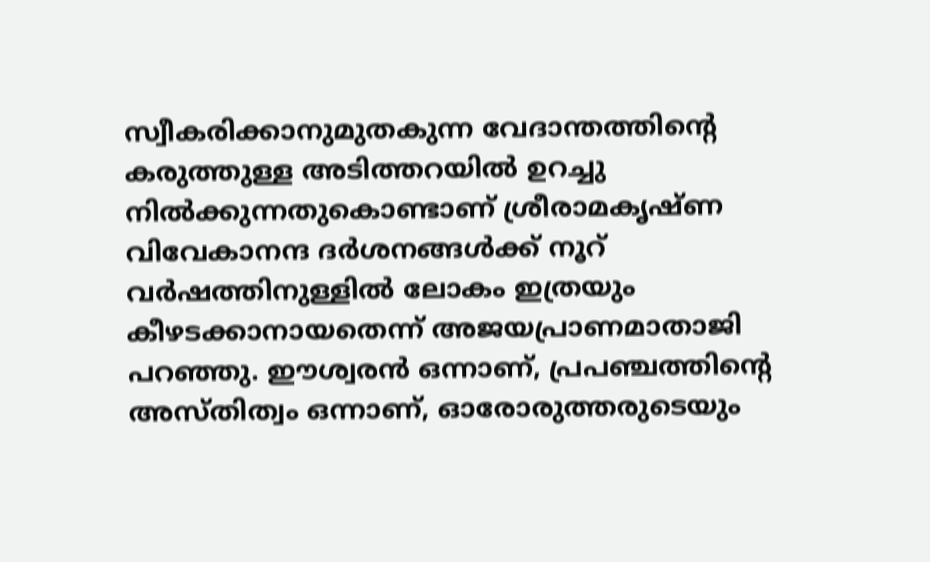സ്വീകരിക്കാനുമുതകുന്ന വേദാന്തത്തിന്റെ കരുത്തുള്ള അടിത്തറയില്‍ ഉറച്ചു നില്‍ക്കുന്നതുകൊണ്ടാണ് ശ്രീരാമകൃഷ്ണ വിവേകാനന്ദ ദര്‍ശനങ്ങള്‍ക്ക് നൂറ് വര്‍ഷത്തിനുള്ളില്‍ ലോകം ഇത്രയും കീഴടക്കാനായതെന്ന് അജയപ്രാണമാതാജി പറഞ്ഞു. ഈശ്വരന്‍ ഒന്നാണ്, പ്രപഞ്ചത്തിന്റെ അസ്തിത്വം ഒന്നാണ്, ഓരോരുത്തരുടെയും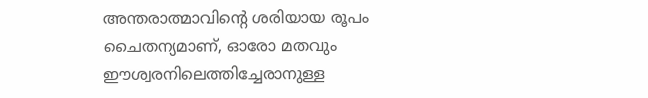അന്തരാത്മാവിന്റെ ശരിയായ രൂപം ചൈതന്യമാണ്, ഓരോ മതവും ഈശ്വരനിലെത്തിച്ചേരാനുള്ള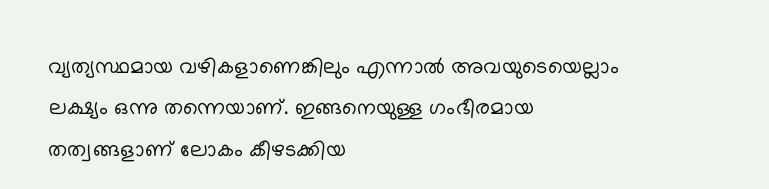വ്യത്യസ്ഥമായ വഴികളാണെങ്കിലും എന്നാല്‍ അവയുടെയെല്ലാം ലക്ഷ്യം ഒന്നു തന്നെയാണ്. ഇങ്ങനെയുള്ള ഗംഭീരമായ തത്വങ്ങളാണ് ലോകം കീഴടക്കിയ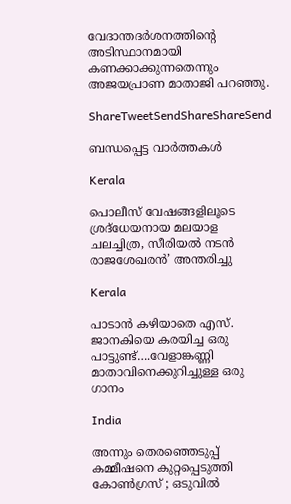വേദാന്തദര്‍ശനത്തിന്റെ അടിസ്ഥാനമായി കണക്കാക്കുന്നതെന്നും അജയപ്രാണ മാതാജി പറഞ്ഞു.

ShareTweetSendShareShareSend

ബന്ധപ്പെട്ട വാര്‍ത്തകള്‍

Kerala

പൊലീസ് വേഷങ്ങളിലൂടെ ശ്രദ്‌ധേയനായ മലയാള ചലച്ചിത്ര, സീരിയല്‍ നടന്‍ രാജശേഖരന്‍’ അന്തരിച്ചു

Kerala

പാടാന്‍ കഴിയാതെ എസ്. ജാനകിയെ കരയിച്ച ഒരു പാട്ടുണ്ട്….വേളാങ്കണ്ണി മാതാവിനെക്കുറിച്ചുള്ള ഒരു ഗാനം

India

അന്നും തെരഞ്ഞെടുപ്പ് കമ്മീഷനെ കുറ്റപ്പെടുത്തി കോൺഗ്രസ് ; ഒടുവിൽ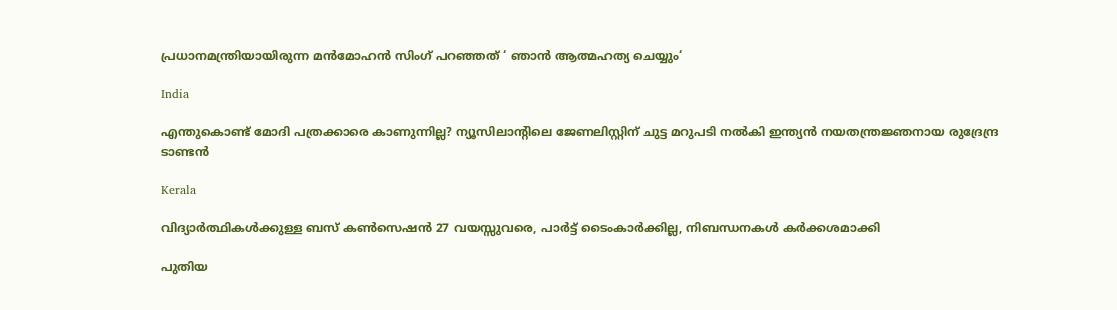പ്രധാനമന്ത്രിയായിരുന്ന മൻമോഹൻ സിംഗ് പറഞ്ഞത് ‘ ഞാൻ ആത്മഹത്യ ചെയ്യും‘

India

എന്തുകൊണ്ട് മോദി പത്രക്കാരെ കാണുന്നില്ല? ന്യൂസിലാന്‍റിലെ ജേണലിസ്റ്റിന് ചുട്ട മറുപടി നല്‍കി ഇന്ത്യന്‍ നയതന്ത്രജ്ഞനായ രുദ്രേന്ദ്ര ടാണ്ടന്‍

Kerala

വിദ്യാര്‍ത്ഥികള്‍ക്കുള്ള ബസ് കണ്‍സെഷന്‍ 27 വയസ്സുവരെ, പാര്‍ട്ട് ടൈംകാര്‍ക്കില്ല, നിബന്ധനകള്‍ കര്‍ക്കശമാക്കി

പുതിയ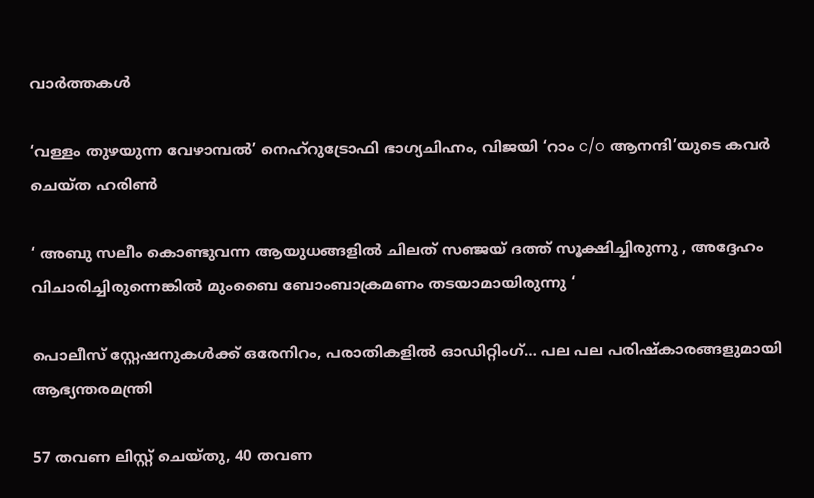വാര്‍ത്തകള്‍

‘വള്ളം തുഴയുന്ന വേഴാമ്പല്‍’ നെഹ്‌റുട്രോഫി ഭാഗ്യചിഹ്നം, വിജയി ‘റാം c/o ആനന്ദി’യുടെ കവര്‍ ചെയ്ത ഹരിണ്‍

‘ അബു സലീം കൊണ്ടുവന്ന ആയുധങ്ങളിൽ ചിലത് സഞ്ജയ് ദത്ത് സൂക്ഷിച്ചിരുന്നു , അദ്ദേഹം വിചാരിച്ചിരുന്നെങ്കിൽ മുംബൈ ബോംബാക്രമണം തടയാമായിരുന്നു ‘

പൊലീസ് സ്റ്റേഷനുകള്‍ക്ക് ഒരേനിറം, പരാതികളില്‍ ഓഡിറ്റിംഗ്… പല പല പരിഷ്‌കാരങ്ങളുമായി ആഭ്യന്തരമന്ത്രി

57 തവണ ലിസ്റ്റ് ചെയ്തു, 40 തവണ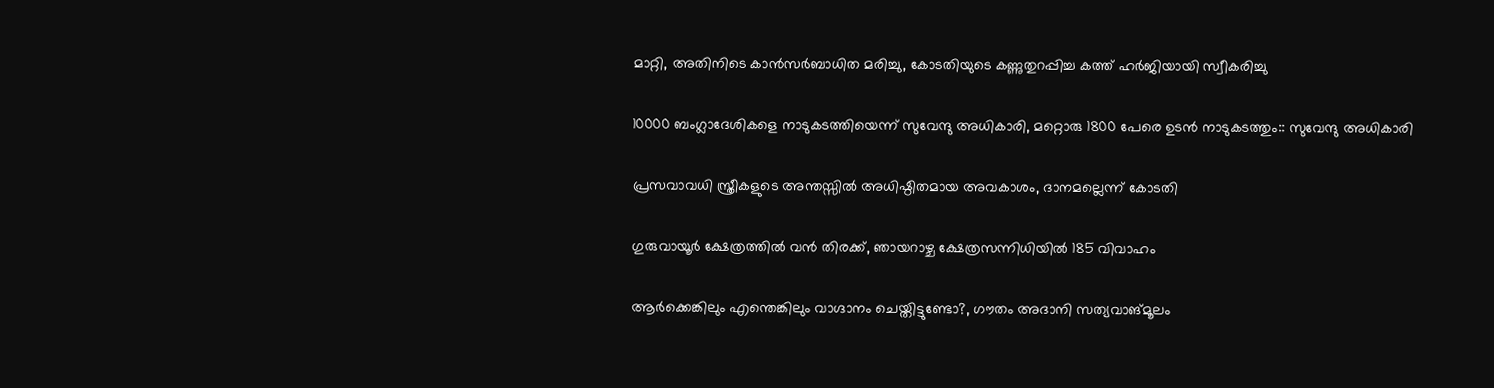മാറ്റി, അതിനിടെ കാന്‍സര്‍ബാധിത മരിച്ചു, കോടതിയുടെ കണ്ണുതുറപ്പിച്ച കത്ത് ഹര്‍ജിയായി സ്വീകരിച്ചു

10000 ബംഗ്ലാദേശികളെ നാടുകടത്തിയെന്ന് സുവേന്ദു അധികാരി, മറ്റൊരു 1800 പേരെ ഉടന്‍ നാടുകടത്തും:: സുവേന്ദു അധികാരി

പ്രസവാവധി സ്ത്രീകളുടെ അന്തസ്സില്‍ അധിഷ്ഠിതമായ അവകാശം, ദാനമല്ലെന്ന് കോടതി

ഗുരുവായൂര്‍ ക്ഷേത്രത്തില്‍ വന്‍ തിരക്ക്, ഞായറാഴ്ച ക്ഷേത്രസന്നിധിയില്‍ 185 വിവാഹം

ആര്‍ക്കെങ്കിലും എന്തെങ്കിലും വാഗ്ദാനം ചെയ്തിട്ടുണ്ടോ?, ഗൗതം അദാനി സത്യവാങ്മൂലം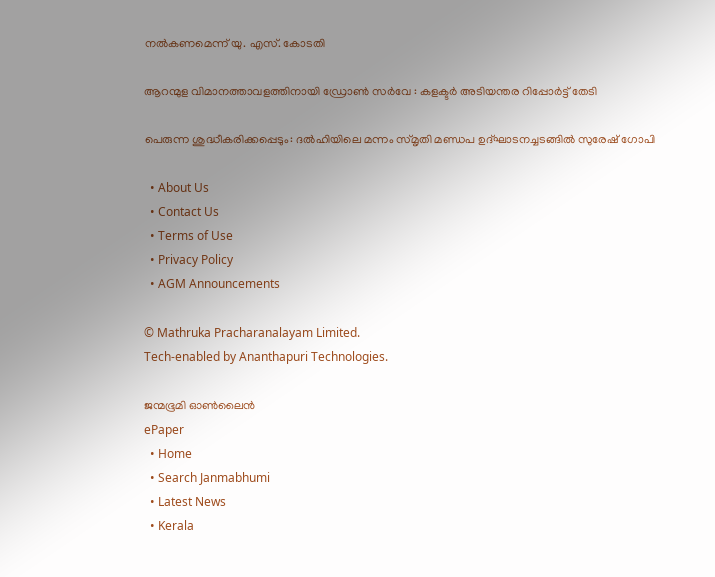നല്‍കണമെന്ന് യു. എസ്. കോടതി

ആറന്മുള വിമാനത്താവളത്തിനായി ഡ്രോണ്‍ സര്‍വേ : കളക്ടര്‍ അടിയന്തര റിപ്പോര്‍ട്ട് തേടി

പെരുന്ന ശുദ്ധീകരിക്കപ്പെടും: ദല്‍ഹിയിലെ മന്നം സ്മൃതി മണ്ഡപ ഉദ്ഘാടനച്ചടങ്ങില്‍ സുരേഷ് ഗോപി

  • About Us
  • Contact Us
  • Terms of Use
  • Privacy Policy
  • AGM Announcements

© Mathruka Pracharanalayam Limited.
Tech-enabled by Ananthapuri Technologies.

ജന്മഭൂമി ഓണ്‍ലൈന്‍
ePaper
  • Home
  • Search Janmabhumi
  • Latest News
  • Kerala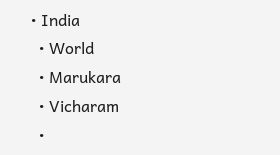• India
  • World
  • Marukara
  • Vicharam
  •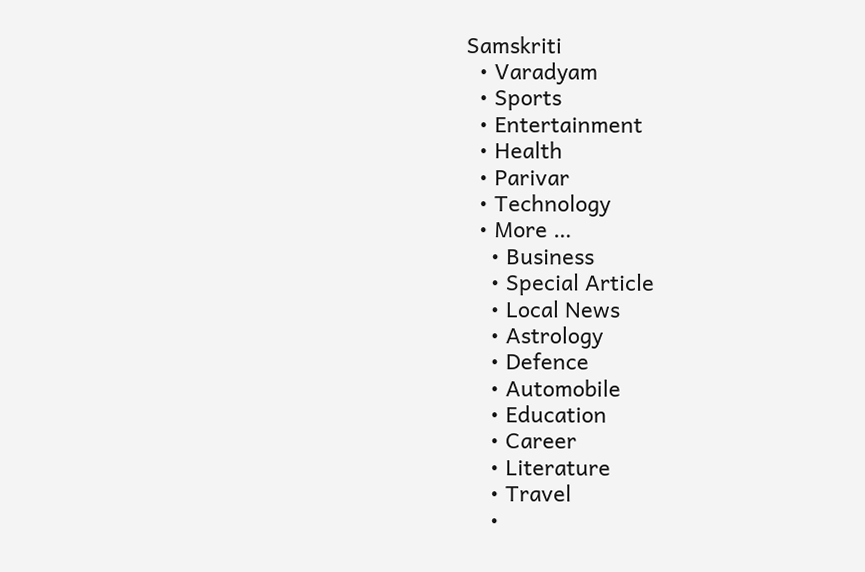Samskriti
  • Varadyam
  • Sports
  • Entertainment
  • Health
  • Parivar
  • Technology
  • More …
    • Business
    • Special Article
    • Local News
    • Astrology
    • Defence
    • Automobile
    • Education
    • Career
    • Literature
    • Travel
    •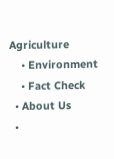Agriculture
    • Environment
    • Fact Check
  • About Us
  •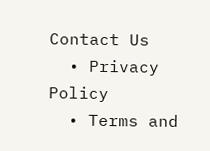Contact Us
  • Privacy Policy
  • Terms and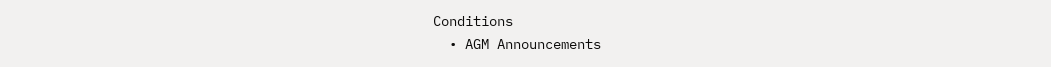Conditions
  • AGM Announcements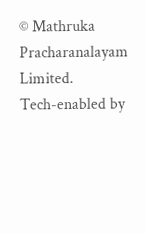© Mathruka Pracharanalayam Limited.
Tech-enabled by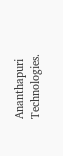Ananthapuri Technologies.